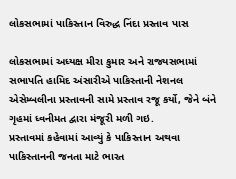લોકસભામાં પાકિસ્તાન વિરુદ્ધ નિંદા પ્રસ્તાવ પાસ

લોકસભામાં અધ્યક્ષ મીરા કુમાર અને રાજ્યસભામાં સભાપતિ હામિદ અંસારીએ પાકિસ્તાની નેશનલ એસેમ્બલીના પ્રસ્તાવની સામે પ્રસ્તાવ રજૂ કર્યો, જેને બંને ગૃહમાં ધ્વનીમત દ્વારા મંજૂરી મળી ગઇ.
પ્રસ્તાવમાં કહેવામાં આવ્યું કે પાકિસ્તાન અથવા પાકિસ્તાનની જનતા માટે ભારત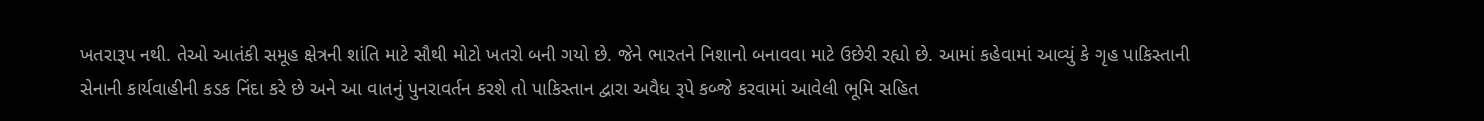ખતરારૂપ નથી. તેઓ આતંકી સમૂહ ક્ષેત્રની શાંતિ માટે સૌથી મોટો ખતરો બની ગયો છે. જેને ભારતને નિશાનો બનાવવા માટે ઉછેરી રહ્યો છે. આમાં કહેવામાં આવ્યું કે ગૃહ પાકિસ્તાની સેનાની કાર્યવાહીની કડક નિંદા કરે છે અને આ વાતનું પુનરાવર્તન કરશે તો પાકિસ્તાન દ્વારા અવૈધ રૂપે કબ્જે કરવામાં આવેલી ભૂમિ સહિત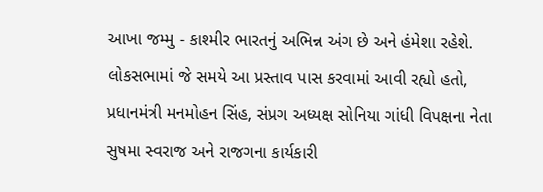આખા જમ્મુ - કાશ્મીર ભારતનું અભિન્ન અંગ છે અને હંમેશા રહેશે.
લોકસભામાં જે સમયે આ પ્રસ્તાવ પાસ કરવામાં આવી રહ્યો હતો, પ્રધાનમંત્રી મનમોહન સિંહ, સંપ્રગ અધ્યક્ષ સોનિયા ગાંધી વિપક્ષના નેતા સુષમા સ્વરાજ અને રાજગના કાર્યકારી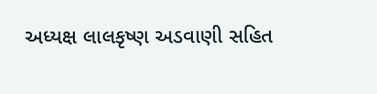અધ્યક્ષ લાલકૃષ્ણ અડવાણી સહિત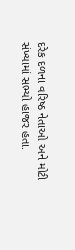દરેક દળના વરિષ્ઠ નેતાઓ અને મોટી સંખ્યામાં સભ્યો હાજર હતા.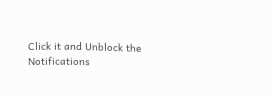Click it and Unblock the Notifications